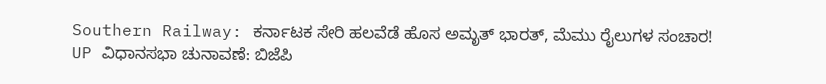Southern Railway: ಕರ್ನಾಟಕ ಸೇರಿ ಹಲವೆಡೆ ಹೊಸ ಅಮೃತ್ ಭಾರತ್, ಮೆಮು ರೈಲುಗಳ ಸಂಚಾರ!
UP ವಿಧಾನಸಭಾ ಚುನಾವಣೆ: ಬಿಜೆಪಿ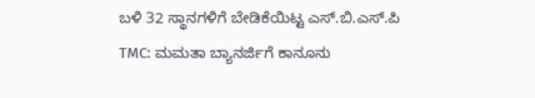ಬಳಿ 32 ಸ್ಥಾನಗಳಿಗೆ ಬೇಡಿಕೆಯಿಟ್ಟ ಎಸ್.ಬಿ.ಎಸ್.ಪಿ
TMC: ಮಮತಾ ಬ್ಯಾನರ್ಜಿಗೆ ಕಾನೂನು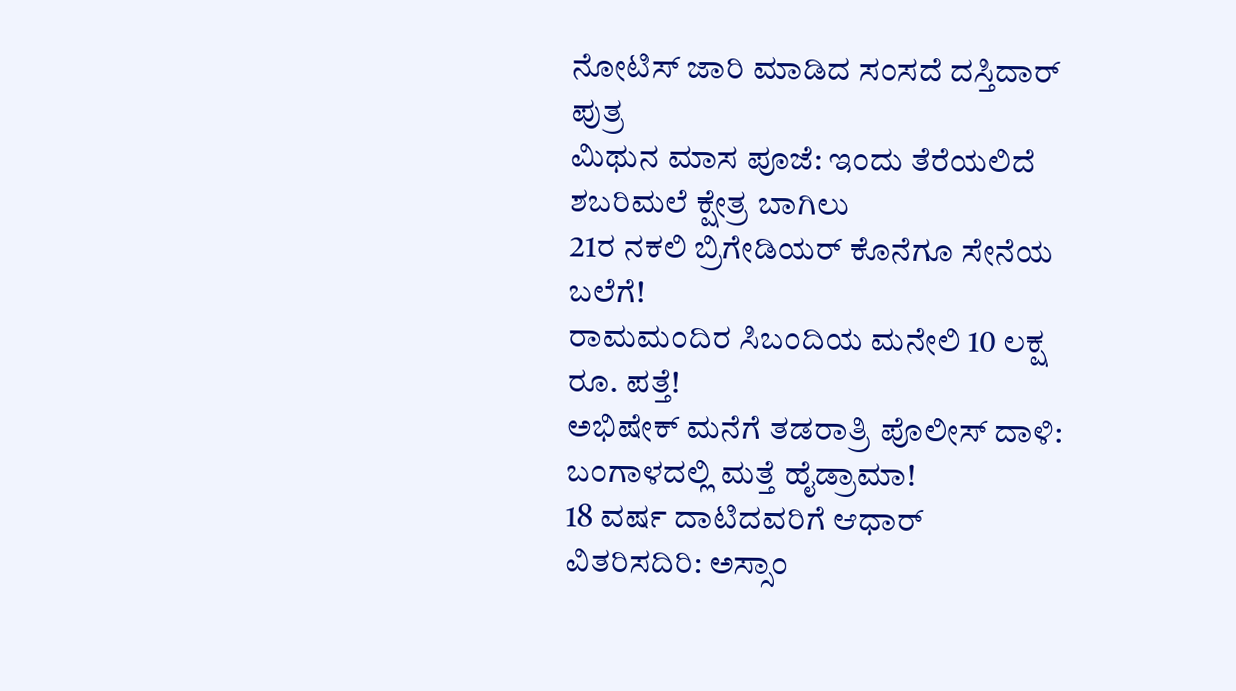ನೋಟಿಸ್ ಜಾರಿ ಮಾಡಿದ ಸಂಸದೆ ದಸ್ತಿದಾರ್ ಪುತ್ರ
ಮಿಥುನ ಮಾಸ ಪೂಜೆ: ಇಂದು ತೆರೆಯಲಿದೆ ಶಬರಿಮಲೆ ಕ್ಷೇತ್ರ ಬಾಗಿಲು
21ರ ನಕಲಿ ಬ್ರಿಗೇಡಿಯರ್ ಕೊನೆಗೂ ಸೇನೆಯ ಬಲೆಗೆ!
ರಾಮಮಂದಿರ ಸಿಬಂದಿಯ ಮನೇಲಿ 10 ಲಕ್ಷ ರೂ. ಪತ್ತೆ!
ಅಭಿಷೇಕ್ ಮನೆಗೆ ತಡರಾತ್ರಿ ಪೊಲೀಸ್ ದಾಳಿ: ಬಂಗಾಳದಲ್ಲಿ ಮತ್ತೆ ಹೈಡ್ರಾಮಾ!
18 ವರ್ಷ ದಾಟಿದವರಿಗೆ ಆಧಾರ್ ವಿತರಿಸದಿರಿ: ಅಸ್ಸಾಂ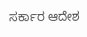ಸರ್ಕಾರ ಆದೇಶ